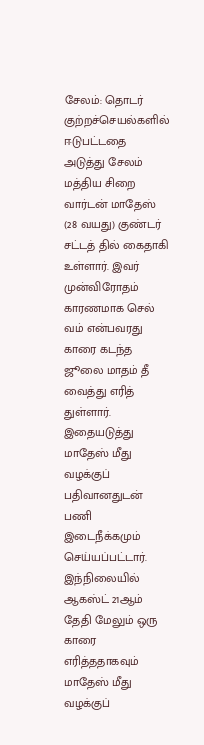சேலம்: தொடர் குற்றச்செயல்களில் ஈடுபட்டதை அடுத்து சேலம் மத்திய சிறை வார்டன் மாதேஸ் (28 வயது) குண்டர் சட்டத் தில் கைதாகி உள்ளார். இவர் முன்விரோதம் காரணமாக செல் வம் என்பவரது காரை கடந்த ஜூலை மாதம் தீ வைத்து எரித் துள்ளார். இதையடுத்து மாதேஸ் மீது வழக்குப் பதிவானதுடன் பணி இடைநீக்கமும் செய்யப்பட்டார். இந்நிலையில் ஆகஸ்ட் 21ஆம் தேதி மேலும் ஒரு காரை எரித்ததாகவும் மாதேஸ் மீது வழக்குப்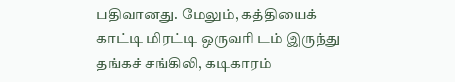பதிவானது. மேலும், கத்தியைக் காட்டி மிரட்டி ஒருவரி டம் இருந்து தங்கச் சங்கிலி, கடிகாரம்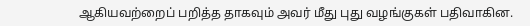ஆகியவற்றைப் பறித்த தாகவும் அவர் மீது புது வழங்குகள் பதிவாகின.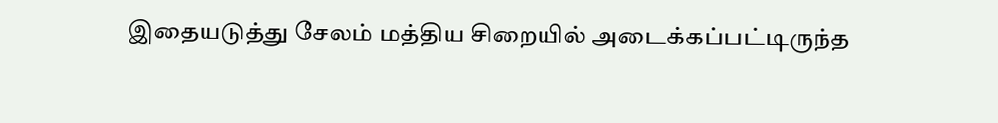இதையடுத்து சேலம் மத்திய சிறையில் அடைக்கப்பட்டிருந்த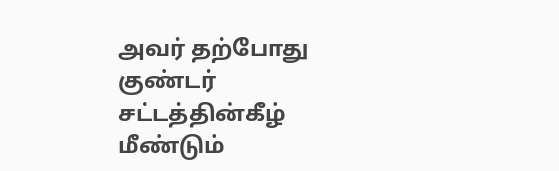அவர் தற்போது குண்டர் சட்டத்தின்கீழ் மீண்டும்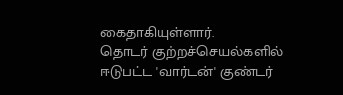கைதாகியுள்ளார்.
தொடர் குற்றச்செயல்களில் ஈடுபட்ட 'வார்டன்' குண்டர்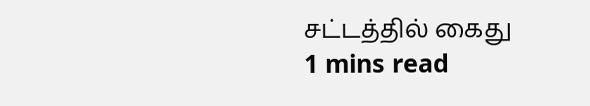சட்டத்தில் கைது
1 mins read